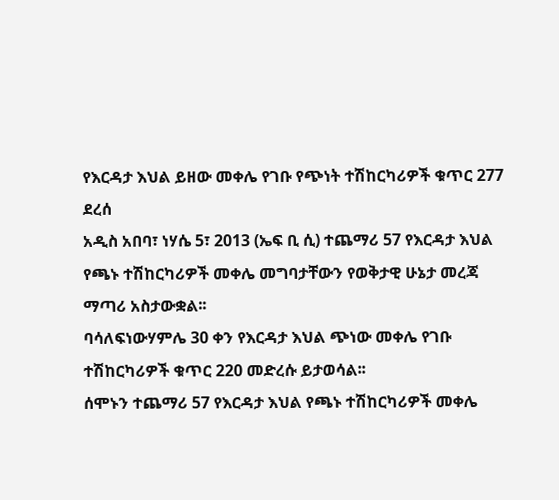የእርዳታ እህል ይዘው መቀሌ የገቡ የጭነት ተሽከርካሪዎች ቁጥር 277 ደረሰ
አዲስ አበባ፣ ነሃሴ 5፣ 2013 (ኤፍ ቢ ሲ) ተጨማሪ 57 የእርዳታ እህል የጫኑ ተሽከርካሪዎች መቀሌ መግባታቸውን የወቅታዊ ሁኔታ መረጃ ማጣሪ አስታውቋል፡፡
ባሳለፍነውሃምሌ 30 ቀን የእርዳታ እህል ጭነው መቀሌ የገቡ ተሽከርካሪዎች ቁጥር 220 መድረሱ ይታወሳል፡፡
ሰሞኑን ተጨማሪ 57 የእርዳታ እህል የጫኑ ተሽከርካሪዎች መቀሌ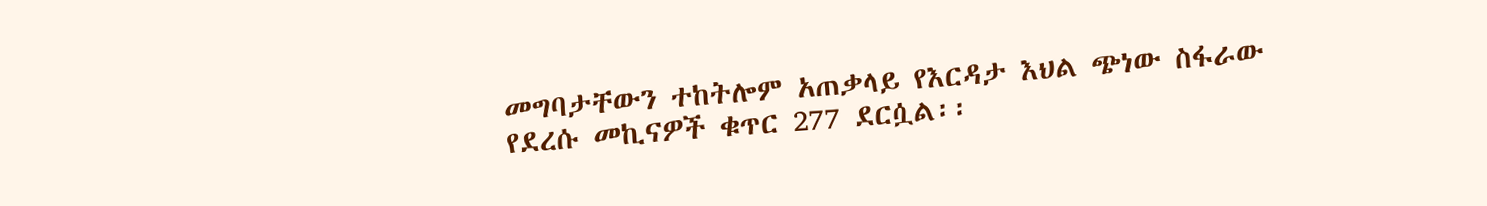መግባታቸውን ተከትሎም አጠቃላይ የእርዳታ እህል ጭነው ስፋራው የደረሱ መኪናዎች ቁጥር 277 ደርሷል፡፡